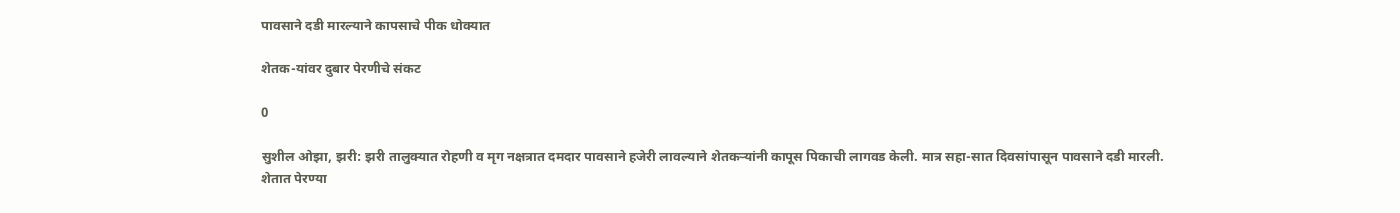पावसाने दडी मारल्याने कापसाचे पीक धोक्यात

शेतक-यांवर दुबार पेरणीचे संकट

0

सुशील ओझा, झरी: झरी तालुक्यात रोहणी व मृग नक्षत्रात दमदार पावसाने हजेरी लावल्याने शेतकऱ्यांनी कापूस पिकाची लागवड केली. मात्र सहा-सात दिवसांपासून पावसाने दडी मारली. शेतात पेरण्या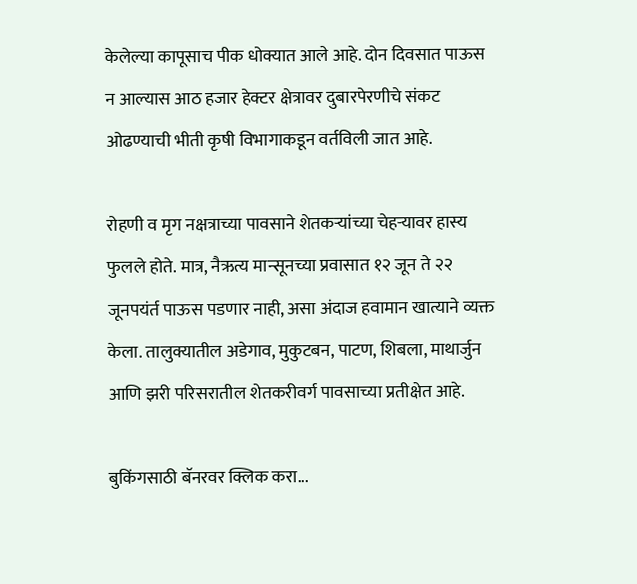केलेल्या कापूसाच पीक धोक्यात आले आहे. दोन दिवसात पाऊस न आल्यास आठ हजार हेक्टर क्षेत्रावर दुबारपेरणीचे संकट ओढण्याची भीती कृषी विभागाकडून वर्तविली जात आहे.

रोहणी व मृग नक्षत्राच्या पावसाने शेतकऱ्यांच्या चेहऱ्यावर हास्य फुलले होते. मात्र, नैऋत्य मान्सूनच्या प्रवासात १२ जून ते २२ जूनपयंर्त पाऊस पडणार नाही, असा अंदाज हवामान खात्याने व्यक्त केला. तालुक्यातील अडेगाव, मुकुटबन, पाटण, शिबला, माथार्जुन आणि झरी परिसरातील शेतकरीवर्ग पावसाच्या प्रतीक्षेत आहे.

बुकिंगसाठी बॅनरवर क्लिक करा...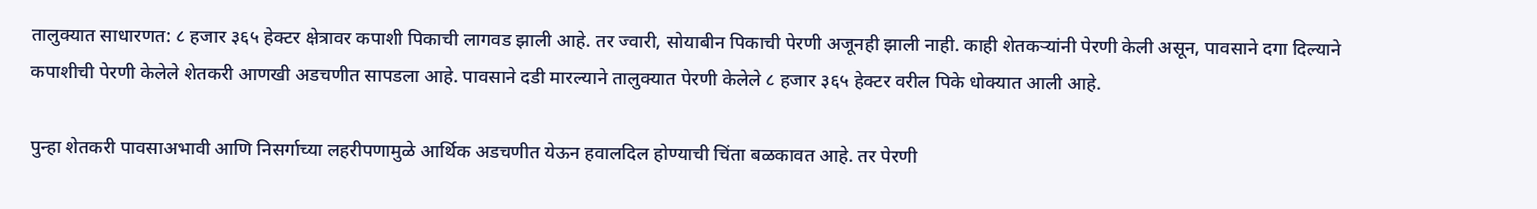तालुक्यात साधारणत: ८ हजार ३६५ हेक्टर क्षेत्रावर कपाशी पिकाची लागवड झाली आहे. तर ज्वारी, सोयाबीन पिकाची पेरणी अजूनही झाली नाही. काही शेतकऱ्यांनी पेरणी केली असून, पावसाने दगा दिल्याने कपाशीची पेरणी केलेले शेतकरी आणखी अडचणीत सापडला आहे. पावसाने दडी मारल्याने तालुक्यात पेरणी केलेले ८ हजार ३६५ हेक्टर वरील पिके धोक्यात आली आहे.

पुन्हा शेतकरी पावसाअभावी आणि निसर्गाच्या लहरीपणामुळे आर्थिक अडचणीत येऊन हवालदिल होण्याची चिंता बळकावत आहे. तर पेरणी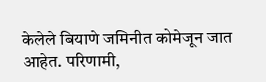केलेले बियाणे जमिनीत कोमेजून जात आहेत. परिणामी,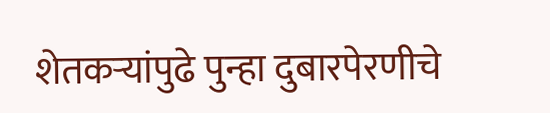शेतकऱ्यांपुढे पुन्हा दुबारपेरणीचे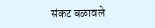संकट बळावले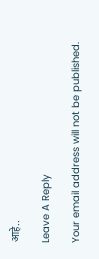आहे..

Leave A Reply

Your email address will not be published.